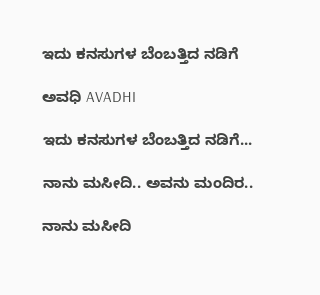ಇದು ಕನಸುಗಳ ಬೆಂಬತ್ತಿದ ನಡಿಗೆ‍

ಅವಧಿ AVADHI

ಇದು ಕನಸುಗಳ ಬೆಂಬತ್ತಿದ ನಡಿಗೆ...

ನಾನು ಮಸೀದಿ.. ಅವನು ಮಂದಿರ..

ನಾನು ಮಸೀದಿ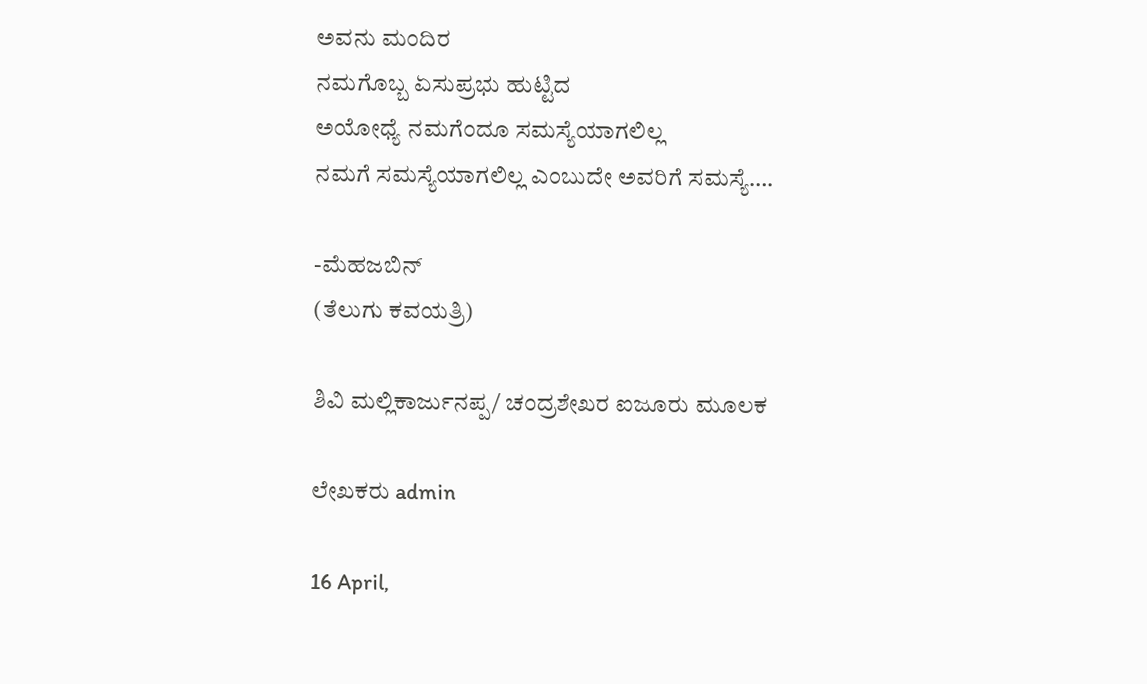ಅವನು ಮಂದಿರ
ನಮಗೊಬ್ಬ ಏಸುಪ್ರಭು ಹುಟ್ಟಿದ
ಅಯೋಧ್ಯೆ ನಮಗೆಂದೂ ಸಮಸ್ಯೆಯಾಗಲಿಲ್ಲ
ನಮಗೆ ಸಮಸ್ಯೆಯಾಗಲಿಲ್ಲ ಎಂಬುದೇ ಅವರಿಗೆ ಸಮಸ್ಯೆ….

-ಮೆಹಜಬಿನ್
(ತೆಲುಗು ಕವಯತ್ರಿ)

ಶಿವಿ ಮಲ್ಲಿಕಾರ್ಜುನಪ್ಪ/ ಚಂದ್ರಶೇಖರ ಐಜೂರು ಮೂಲಕ

ಲೇಖಕರು admin

16 April,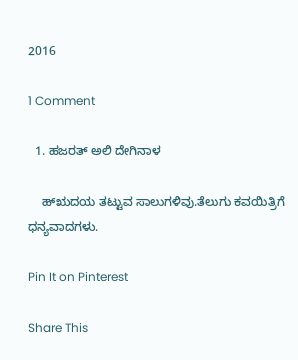2016

1 Comment

  1. ಹಜರತ್ ಅಲಿ ದೇಗಿನಾಳ

    ಹ್ಋದಯ ತಟ್ಟುವ ಸಾಲುಗಳಿವು.ತೆಲುಗು ಕವಯಿತ್ರಿಗೆ ಧನ್ಯವಾದಗಳು.

Pin It on Pinterest

Share This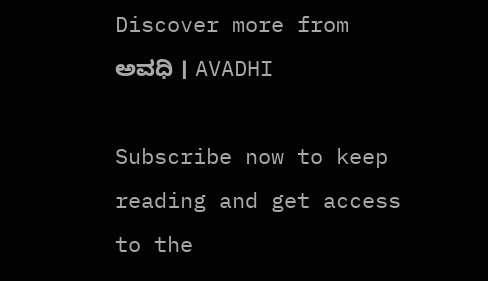Discover more from ಅವಧಿ । AVADHI

Subscribe now to keep reading and get access to the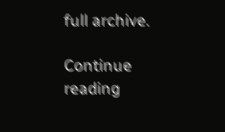full archive.

Continue reading